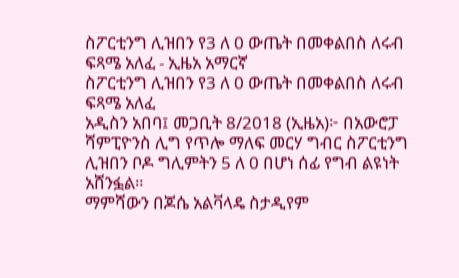ስፖርቲንግ ሊዝበን የ3 ለ 0 ውጤት በመቀልበስ ለሩብ ፍጻሜ አለፈ - ኢዜአ አማርኛ
ስፖርቲንግ ሊዝበን የ3 ለ 0 ውጤት በመቀልበስ ለሩብ ፍጻሜ አለፈ
አዲስን አበባ፤ መጋቢት 8/2018 (ኢዜአ)፦ በአውሮፓ ሻምፒዮንስ ሊግ የጥሎ ማለፍ መርሃ ግብር ስፖርቲንግ ሊዝበን ቦዶ ግሊምትን 5 ለ 0 በሆነ ሰፊ የግብ ልዩነት አሸንፏል።
ማምሻውን በጆሴ አልቫላዴ ስታዲየም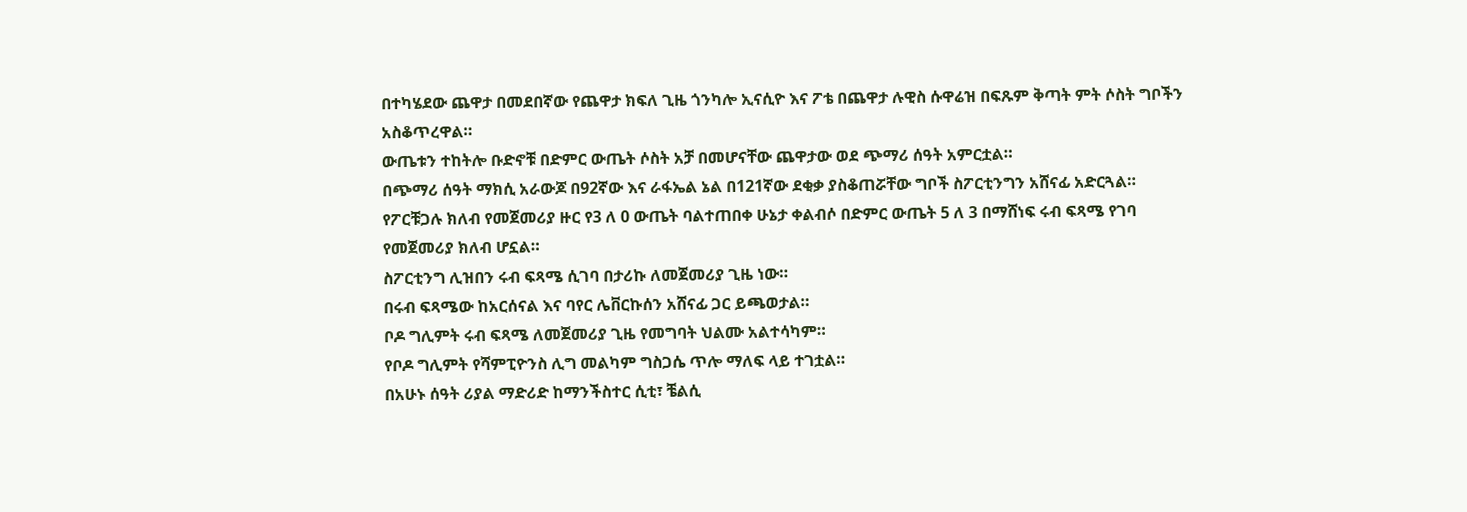በተካሄደው ጨዋታ በመደበኛው የጨዋታ ክፍለ ጊዜ ጎንካሎ ኢናሲዮ እና ፖቴ በጨዋታ ሉዊስ ሱዋሬዝ በፍጹም ቅጣት ምት ሶስት ግቦችን አስቆጥረዋል።
ውጤቱን ተከትሎ ቡድኖቹ በድምር ውጤት ሶስት አቻ በመሆናቸው ጨዋታው ወደ ጭማሪ ሰዓት አምርቷል።
በጭማሪ ሰዓት ማክሲ አራውጆ በ92ኛው እና ራፋኤል ኔል በ121ኛው ደቂቃ ያስቆጠሯቸው ግቦች ስፖርቲንግን አሸናፊ አድርጓል።
የፖርቹጋሉ ክለብ የመጀመሪያ ዙር የ3 ለ 0 ውጤት ባልተጠበቀ ሁኔታ ቀልብሶ በድምር ውጤት 5 ለ 3 በማሸነፍ ሩብ ፍጻሜ የገባ የመጀመሪያ ክለብ ሆኗል።
ስፖርቲንግ ሊዝበን ሩብ ፍጻሜ ሲገባ በታሪኩ ለመጀመሪያ ጊዜ ነው።
በሩብ ፍጻሜው ከአርሰናል እና ባየር ሌቨርኩሰን አሸናፊ ጋር ይጫወታል።
ቦዶ ግሊምት ሩብ ፍጻሜ ለመጀመሪያ ጊዜ የመግባት ህልሙ አልተሳካም።
የቦዶ ግሊምት የሻምፒዮንስ ሊግ መልካም ግስጋሴ ጥሎ ማለፍ ላይ ተገቷል።
በአሁኑ ሰዓት ሪያል ማድሪድ ከማንችስተር ሲቲ፣ ቼልሲ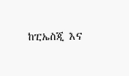ከፒኤስጂ እና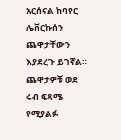አርሰናል ከባየር ሌቨርኩሰን ጨዋታቸውን እያደረጉ ይገኛል።
ጨዋታዎቹ ወደ ሩብ ፍጻሜ የሚያልፉ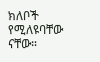ክለቦች የሚለዩባቸው ናቸው።